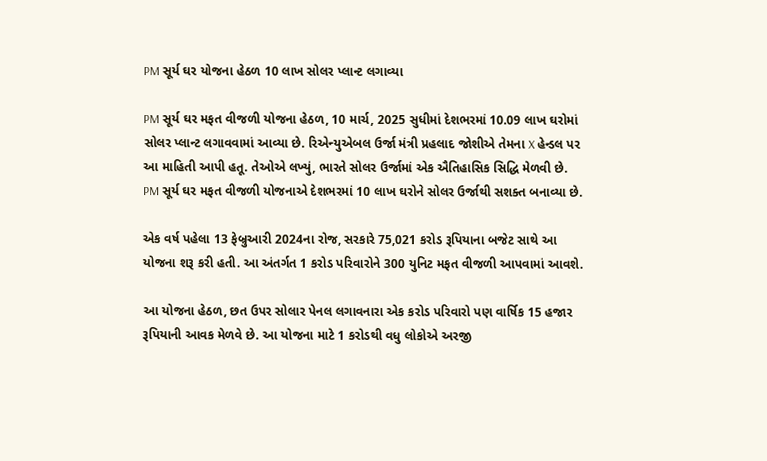PM સૂર્ય ઘર યોજના હેઠળ 10 લાખ સોલર પ્લાન્ટ લગાવ્યા

PM સૂર્ય ઘર મફત વીજળી યોજના હેઠળ, 10 માર્ચ, 2025 સુધીમાં દેશભરમાં 10.09 લાખ ઘરોમાં સોલર પ્લાન્ટ લગાવવામાં આવ્યા છે. રિએન્યુએબલ ઉર્જા મંત્રી પ્રહલાદ જોશીએ તેમના X હેન્ડલ પર આ માહિતી આપી હતૂ. તેઓએ લખ્યું, ભારતે સોલર ઉર્જામાં એક ઐતિહાસિક સિદ્ધિ મેળવી છે. PM સૂર્ય ઘર મફત વીજળી યોજનાએ દેશભરમાં 10 લાખ ઘરોને સોલર ઉર્જાથી સશક્ત બનાવ્યા છે.

એક વર્ષ પહેલા 13 ફેબ્રુઆરી 2024ના રોજ, સરકારે 75,021 કરોડ રૂપિયાના બજેટ સાથે આ યોજના શરૂ કરી હતી. આ અંતર્ગત 1 કરોડ પરિવારોને 300 યુનિટ મફત વીજળી આપવામાં આવશે.

આ યોજના હેઠળ, છત ઉપર સોલાર પેનલ લગાવનારા એક કરોડ પરિવારો પણ વાર્ષિક 15 હજાર રૂપિયાની આવક મેળવે છે. આ યોજના માટે 1 કરોડથી વધુ લોકોએ અરજી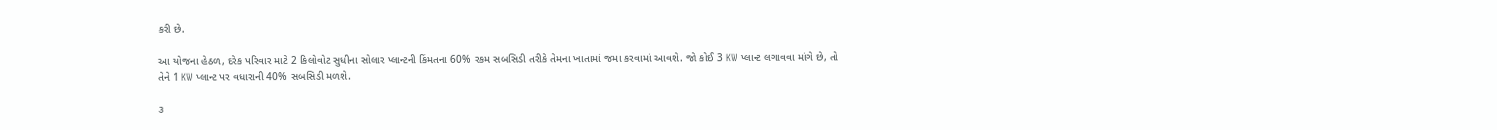કરી છે.

આ યોજના હેઠળ, દરેક પરિવાર માટે 2 કિલોવોટ સુધીના સોલાર પ્લાન્ટની કિંમતના 60% રકમ સબસિડી તરીકે તેમના ખાતામાં જમા કરવામાં આવશે. જો કોઈ 3 KW પ્લાન્ટ લગાવવા માંગે છે, તો તેને 1 KW પ્લાન્ટ પર વધારાની 40% સબસિડી મળશે.

૩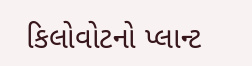કિલોવોટનો પ્લાન્ટ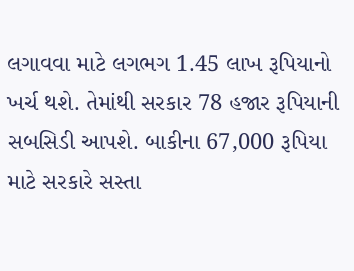લગાવવા માટે લગભગ 1.45 લાખ રૂપિયાનો ખર્ચ થશે. તેમાંથી સરકાર 78 હજાર રૂપિયાની સબસિડી આપશે. બાકીના 67,000 રૂપિયા માટે સરકારે સસ્તા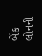બેંક લોનની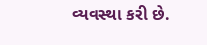વ્યવસ્થા કરી છે.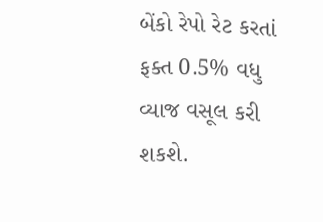બેંકો રેપો રેટ કરતાં ફક્ત 0.5% વધુ વ્યાજ વસૂલ કરી શકશે.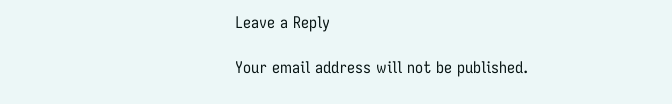Leave a Reply

Your email address will not be published.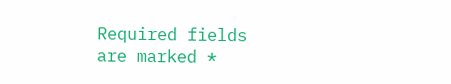Required fields are marked *